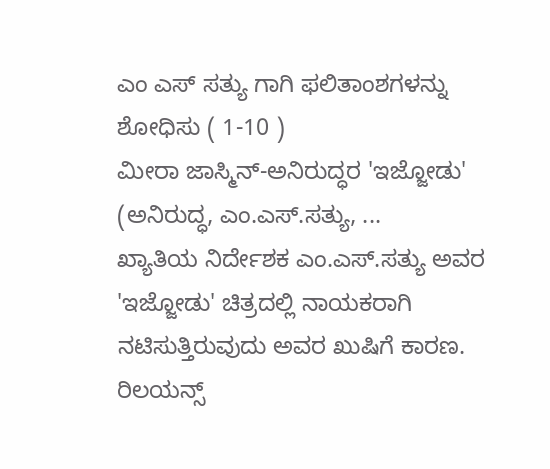ಎಂ ಎಸ್ ಸತ್ಯು ಗಾಗಿ ಫಲಿತಾಂಶಗಳನ್ನು ಶೋಧಿಸು ( 1-10 )
ಮೀರಾ ಜಾಸ್ಮಿನ್-ಅನಿರುದ್ಧರ 'ಇಜ್ಜೋಡು' (ಅನಿರುದ್ಧ, ಎಂ.ಎಸ್.ಸತ್ಯು, ...
ಖ್ಯಾತಿಯ ನಿರ್ದೇಶಕ ಎಂ.ಎಸ್.ಸತ್ಯು ಅವರ 'ಇಜ್ಜೋಡು' ಚಿತ್ರದಲ್ಲಿ ನಾಯಕರಾಗಿ ನಟಿಸುತ್ತಿರುವುದು ಅವರ ಖುಷಿಗೆ ಕಾರಣ. ರಿಲಯನ್ಸ್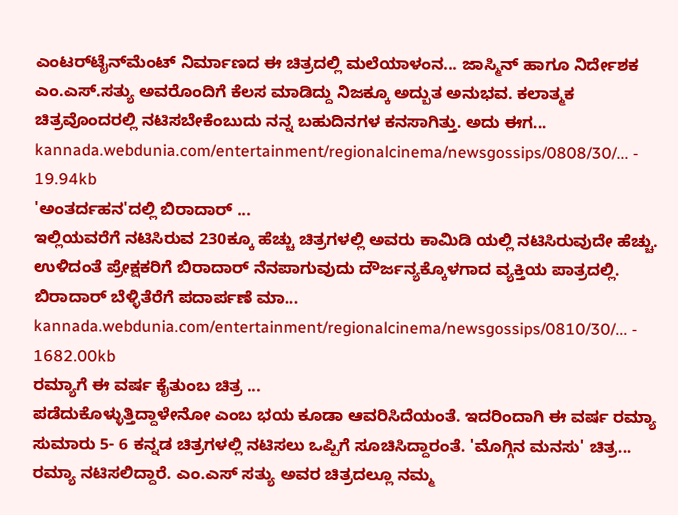ಎಂಟರ್‌‌ಟೈನ್‌‌ಮೆಂಟ್ ನಿರ್ಮಾಣದ ಈ ಚಿತ್ರದಲ್ಲಿ ಮಲೆಯಾಳಂನ... ಜಾಸ್ಮಿನ್ ಹಾಗೂ ನಿರ್ದೇಶಕ ಎಂ.ಎಸ್.ಸತ್ಯು ಅವರೊಂದಿಗೆ ಕೆಲಸ ಮಾಡಿದ್ದು ನಿಜಕ್ಕೂ ಅದ್ಬುತ ಅನುಭವ. ಕಲಾತ್ಮಕ ಚಿತ್ರವೊಂದರಲ್ಲಿ ನಟಿಸಬೇಕೆಂಬುದು ನನ್ನ ಬಹುದಿನಗಳ ಕನಸಾಗಿತ್ತು. ಅದು ಈಗ...
kannada.webdunia.com/entertainment/regionalcinema/newsgossips/0808/30/... - 19.94kb
'ಅಂತರ್ದಹನ'ದಲ್ಲಿ ಬಿರಾದಾರ್ ...
ಇಲ್ಲಿಯವರೆಗೆ ನಟಿಸಿರುವ 230ಕ್ಕೂ ಹೆಚ್ಚು ಚಿತ್ರಗಳಲ್ಲಿ ಅವರು ಕಾಮಿಡಿ ಯಲ್ಲಿ ನಟಿಸಿರುವುದೇ ಹೆಚ್ಚು. ಉಳಿದಂತೆ ಪ್ರೇಕ್ಷಕರಿಗೆ ಬಿರಾದಾರ್ ನೆನಪಾಗುವುದು ದೌರ್ಜನ್ಯಕ್ಕೊಳಗಾದ ವ್ಯಕ್ತಿಯ ಪಾತ್ರದಲ್ಲಿ. ಬಿರಾದಾರ್ ಬೆಳ್ಳಿತೆರೆಗೆ ಪದಾರ್ಪಣೆ ಮಾ...
kannada.webdunia.com/entertainment/regionalcinema/newsgossips/0810/30/... - 1682.00kb
ರಮ್ಯಾಗೆ ಈ ವರ್ಷ ಕೈತುಂಬ ಚಿತ್ರ ...
ಪಡೆದುಕೊಳ್ಳುತ್ತಿದ್ದಾಳೇನೋ ಎಂಬ ಭಯ ಕೂಡಾ ಆವರಿಸಿದೆಯಂತೆ. ಇದರಿಂದಾಗಿ ಈ ವರ್ಷ ರಮ್ಯಾ ಸುಮಾರು 5- 6 ಕನ್ನಡ ಚಿತ್ರಗಳಲ್ಲಿ ನಟಿಸಲು ಒಪ್ಪಿಗೆ ಸೂಚಿಸಿದ್ದಾರಂತೆ. 'ಮೊಗ್ಗಿನ ಮನಸು' ಚಿತ್ರ... ರಮ್ಯಾ ನಟಿಸಲಿದ್ದಾರೆ. ಎಂ.ಎಸ್ ಸತ್ಯು ಅವರ ಚಿತ್ರದಲ್ಲೂ ನಮ್ಮ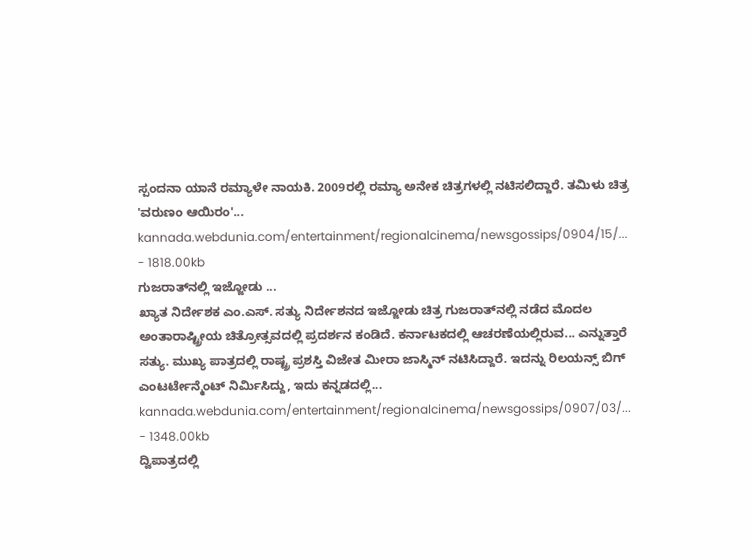ಸ್ಪಂದನಾ ಯಾನೆ ರಮ್ಯಾಳೇ ನಾಯಕಿ. 2009ರಲ್ಲಿ ರಮ್ಯಾ ಅನೇಕ ಚಿತ್ರಗಳಲ್ಲಿ ನಟಿಸಲಿದ್ದಾರೆ. ತಮಿಳು ಚಿತ್ರ 'ವರುಣಂ ಆಯಿರಂ'...
kannada.webdunia.com/entertainment/regionalcinema/newsgossips/0904/15/... - 1818.00kb
ಗುಜರಾತ್‌ನಲ್ಲಿ ಇಜ್ಜೋಡು ...
ಖ್ಯಾತ ನಿರ್ದೇಶಕ ಎಂ.ಎಸ್. ಸತ್ಯು ನಿರ್ದೇಶನದ ಇಜ್ಜೋಡು ಚಿತ್ರ ಗುಜರಾತ್‌ನಲ್ಲಿ ನಡೆದ ಮೊದಲ ಅಂತಾರಾಷ್ಟ್ರೀಯ ಚಿತ್ರೋತ್ಸವದಲ್ಲಿ ಪ್ರದರ್ಶನ ಕಂಡಿದೆ. ಕರ್ನಾಟಕದಲ್ಲಿ ಆಚರಣೆಯಲ್ಲಿರುವ... ಎನ್ನುತ್ತಾರೆ ಸತ್ಯು. ಮುಖ್ಯ ಪಾತ್ರದಲ್ಲಿ ರಾಷ್ಟ್ರ ಪ್ರಶಸ್ತಿ ವಿಜೇತ ಮೀರಾ ಜಾಸ್ಮಿನ್ ನಟಿಸಿದ್ದಾರೆ. ಇದನ್ನು ರಿಲಯನ್ಸ್ ಬಿಗ್ ಎಂಟರ್ಟೇನ್ಮೆಂಟ್ ನಿರ್ಮಿಸಿದ್ದು, ಇದು ಕನ್ನಡದಲ್ಲಿ...
kannada.webdunia.com/entertainment/regionalcinema/newsgossips/0907/03/... - 1348.00kb
ದ್ವಿಪಾತ್ರದಲ್ಲಿ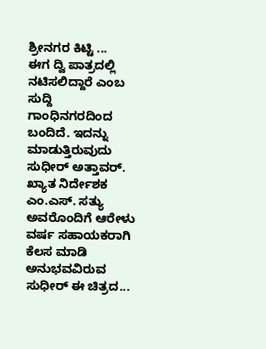ಶ್ರೀನಗರ ಕಿಟ್ಟಿ ...
ಈಗ ದ್ವಿ ಪಾತ್ರದಲ್ಲಿ ನಟಿಸಲಿದ್ದಾರೆ ಎಂಬ ಸುದ್ದಿ ಗಾಂಧಿನಗರದಿಂದ ಬಂದಿದೆ. ಇದನ್ನು ಮಾಡುತ್ತಿರುವುದು ಸುಧೀರ್ ಅತ್ತಾವರ್. ಖ್ಯಾತ ನಿರ್ದೇಶಕ ಎಂ.ಎಸ್. ಸತ್ಯು ಅವರೊಂದಿಗೆ ಆರೇಳು ವರ್ಷ ಸಹಾಯಕರಾಗಿ ಕೆಲಸ ಮಾಡಿ ಅನುಭವವಿರುವ ಸುಧೀರ್ ಈ ಚಿತ್ರದ...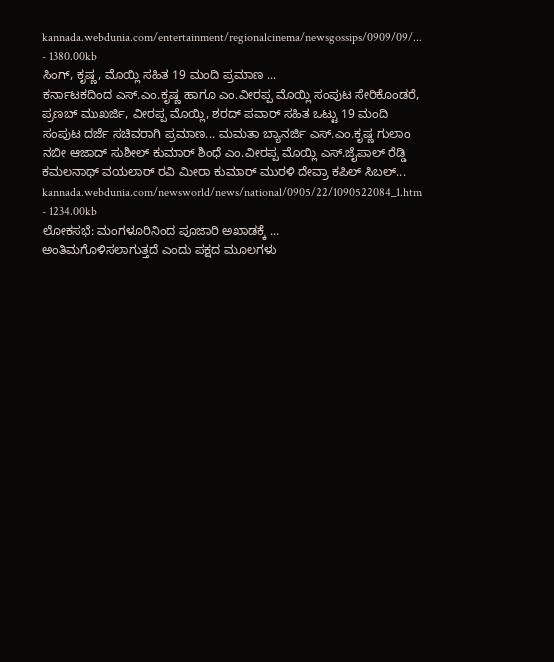kannada.webdunia.com/entertainment/regionalcinema/newsgossips/0909/09/... - 1380.00kb
ಸಿಂಗ್, ಕೃಷ್ಣ, ಮೊಯ್ಲಿ ಸಹಿತ 19 ಮಂದಿ ಪ್ರಮಾಣ ...
ಕರ್ನಾಟಕದಿಂದ ಎಸ್.ಎಂ.ಕೃಷ್ಣ ಹಾಗೂ ಎಂ.ವೀರಪ್ಪ ಮೊಯ್ಲಿ ಸಂಪುಟ ಸೇರಿಕೊಂಡರೆ, ಪ್ರಣಬ್ ಮುಖರ್ಜಿ, ವೀರಪ್ಪ ಮೊಯ್ಲಿ, ಶರದ್ ಪವಾರ್ ಸಹಿತ ಒಟ್ಟು 19 ಮಂದಿ ಸಂಪುಟ ದರ್ಜೆ ಸಚಿವರಾಗಿ ಪ್ರಮಾಣ... ಮಮತಾ ಬ್ಯಾನರ್ಜಿ ಎಸ್.ಎಂ.ಕೃಷ್ಣ ಗುಲಾಂ ನಬೀ ಆಜಾದ್ ಸುಶೀಲ್ ಕುಮಾರ್ ಶಿಂಧೆ ಎಂ.ವೀರಪ್ಪ ಮೊಯ್ಲಿ ಎಸ್.ಜೈಪಾಲ್ ರೆಡ್ಡಿ ಕಮಲನಾಥ್ ವಯಲಾರ್ ರವಿ ಮೀರಾ ಕುಮಾರ್ ಮುರಳಿ ದೇವ್ರಾ ಕಪಿಲ್ ಸಿಬಲ್...
kannada.webdunia.com/newsworld/news/national/0905/22/1090522084_1.htm - 1234.00kb
ಲೋಕಸಭೆ: ಮಂಗಳೂರಿನಿಂದ ಪೂಜಾರಿ ಅಖಾಡಕ್ಕೆ ...
ಅಂತಿಮಗೊಳಿಸಲಾಗುತ್ತದೆ ಎಂದು ಪಕ್ಷದ ಮೂಲಗಳು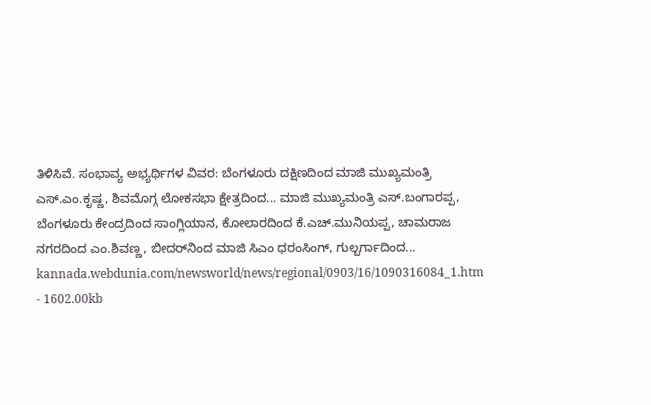ತಿಳಿಸಿವೆ. ಸಂಭಾವ್ಯ ಅಭ್ಯರ್ಥಿಗಳ ವಿವರ: ಬೆಂಗಳೂರು ದಕ್ಷಿಣದಿಂದ ಮಾಜಿ ಮುಖ್ಯಮಂತ್ರಿ ಎಸ್.ಎಂ.ಕೃಷ್ಣ, ಶಿವಮೊಗ್ಗ ಲೋಕಸಭಾ ಕ್ಷೇತ್ರದಿಂದ... ಮಾಜಿ ಮುಖ್ಯಮಂತ್ರಿ ಎಸ್.ಬಂಗಾರಪ್ಪ, ಬೆಂಗಳೂರು ಕೇಂದ್ರದಿಂದ ಸಾಂಗ್ಲಿಯಾನ, ಕೋಲಾರದಿಂದ ಕೆ.ಎಚ್.ಮುನಿಯಪ್ಪ, ಚಾಮರಾಜ ನಗರದಿಂದ ಎಂ.ಶಿವಣ್ಣ, ಬೀದರ್‌ನಿಂದ ಮಾಜಿ ಸಿಎಂ ಧರಂಸಿಂಗ್, ಗುಲ್ಬರ್ಗಾದಿಂದ...
kannada.webdunia.com/newsworld/news/regional/0903/16/1090316084_1.htm - 1602.00kb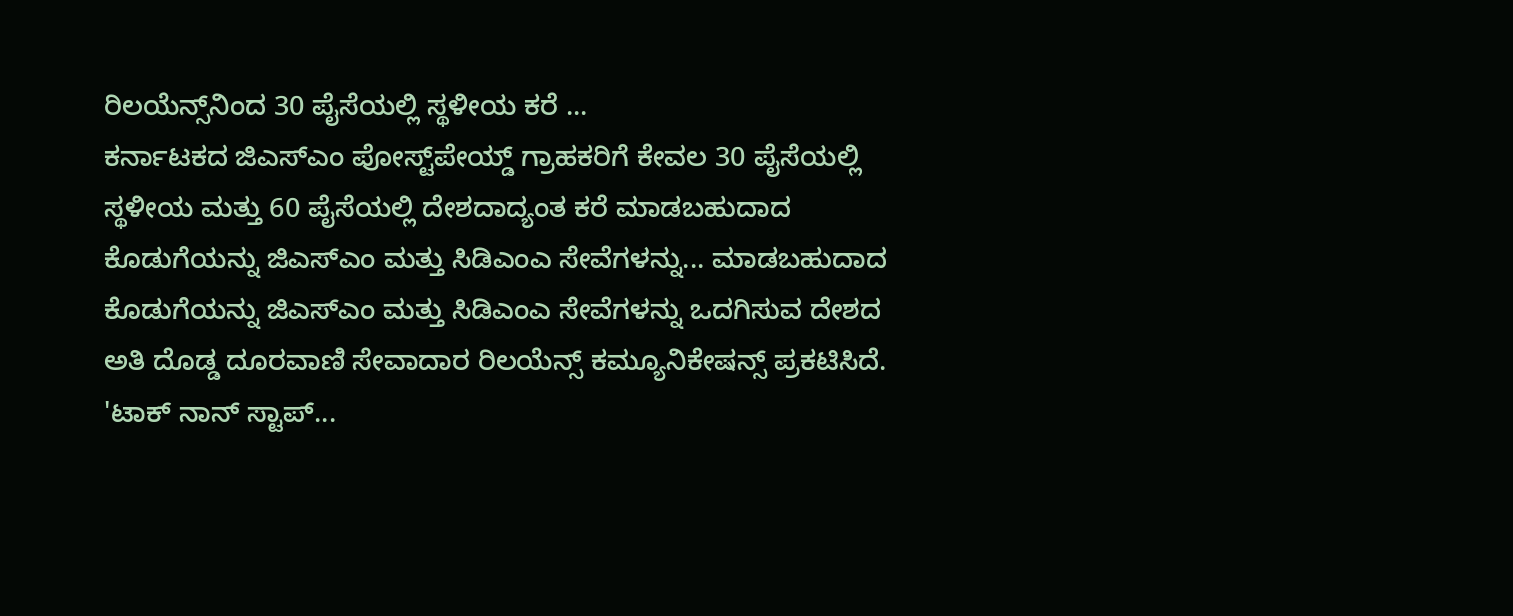ರಿಲಯೆನ್ಸ್‌ನಿಂದ 30 ಪೈಸೆಯಲ್ಲಿ ಸ್ಥಳೀಯ ಕರೆ ...
ಕರ್ನಾಟಕದ ಜಿಎಸ್ಎಂ ಪೋಸ್ಟ್‌ಪೇಯ್ಡ್ ಗ್ರಾಹಕರಿಗೆ ಕೇವಲ 30 ಪೈಸೆಯಲ್ಲಿ ಸ್ಥಳೀಯ ಮತ್ತು 60 ಪೈಸೆಯಲ್ಲಿ ದೇಶದಾದ್ಯಂತ ಕರೆ ಮಾಡಬಹುದಾದ ಕೊಡುಗೆಯನ್ನು ಜಿಎಸ್ಎಂ ಮತ್ತು ಸಿಡಿಎಂಎ ಸೇವೆಗಳನ್ನು... ಮಾಡಬಹುದಾದ ಕೊಡುಗೆಯನ್ನು ಜಿಎಸ್ಎಂ ಮತ್ತು ಸಿಡಿಎಂಎ ಸೇವೆಗಳನ್ನು ಒದಗಿಸುವ ದೇಶದ ಅತಿ ದೊಡ್ಡ ದೂರವಾಣಿ ಸೇವಾದಾರ ರಿಲಯೆನ್ಸ್ ಕಮ್ಯೂನಿಕೇಷನ್ಸ್ ಪ್ರಕಟಿಸಿದೆ. 'ಟಾಕ್ ನಾನ್ ಸ್ಟಾಪ್...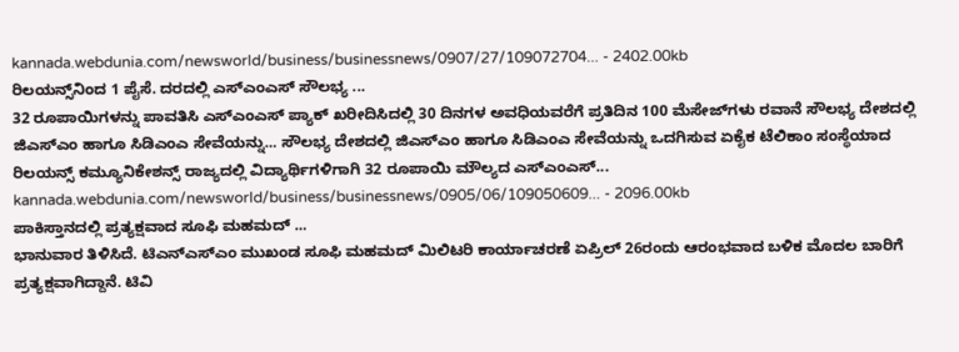kannada.webdunia.com/newsworld/business/businessnews/0907/27/109072704... - 2402.00kb
ರಿಲಯನ್ಸ್‌‌‌ನಿಂದ 1 ಪೈಸೆ. ದರದಲ್ಲಿ ಎಸ್ಎಂಎಸ್ ಸೌಲಭ್ಯ ...
32 ರೂಪಾಯಿಗಳನ್ನು ಪಾವತಿಸಿ ಎಸ್ಎಂಎಸ್ ಪ್ಯಾಕ್‌ ಖರೀದಿಸಿದಲ್ಲಿ 30 ದಿನಗಳ ಅವಧಿಯವರೆಗೆ ಪ್ರತಿದಿನ 100 ಮೆಸೇಜ್‌ಗಳು ರವಾನೆ ಸೌಲಭ್ಯ ದೇಶದಲ್ಲಿ ಜಿಎಸ್ಎಂ ಹಾಗೂ ಸಿಡಿಎಂಎ ಸೇವೆಯನ್ನು... ಸೌಲಭ್ಯ ದೇಶದಲ್ಲಿ ಜಿಎಸ್ಎಂ ಹಾಗೂ ಸಿಡಿಎಂಎ ಸೇವೆಯನ್ನು ಒದಗಿಸುವ ಏಕೈಕ ಟೆಲಿಕಾಂ ಸಂಸ್ಥೆಯಾದ ರಿಲಯನ್ಸ್ ಕಮ್ಯೂನಿಕೇಶನ್ಸ್ ರಾಜ್ಯದಲ್ಲಿ ವಿದ್ಯಾರ್ಥಿಗಳಿಗಾಗಿ 32 ರೂಪಾಯಿ ಮೌಲ್ಯದ ಎಸ್ಎಂಎಸ್...
kannada.webdunia.com/newsworld/business/businessnews/0905/06/109050609... - 2096.00kb
ಪಾಕಿಸ್ತಾನದಲ್ಲಿ ಪ್ರತ್ಯಕ್ಷವಾದ ಸೂಫಿ ಮಹಮದ್ ...
ಭಾನುವಾರ ತಿಳಿಸಿದೆ. ಟಿಎನ್‌ಎಸ್ಎಂ ಮುಖಂಡ ಸೂಫಿ ಮಹಮದ್ ಮಿಲಿಟರಿ ಕಾರ್ಯಾಚರಣೆ ಏಪ್ರಿಲ್ 26ರಂದು ಆರಂಭವಾದ ಬಳಿಕ ಮೊದಲ ಬಾರಿಗೆ ಪ್ರತ್ಯಕ್ಷವಾಗಿದ್ದಾನೆ. ಟಿವಿ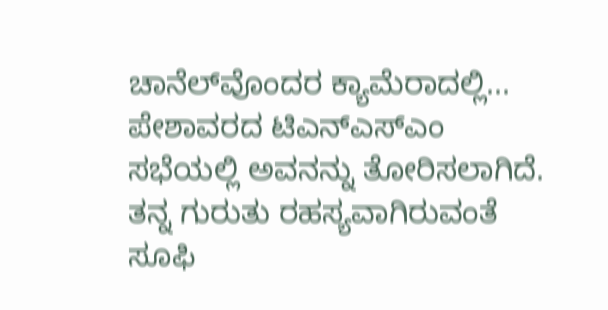ಚಾನೆಲ್‌ವೊಂದರ ಕ್ಯಾಮೆರಾದಲ್ಲಿ... ಪೇಶಾವರದ ಟಿಎನ್‌ಎಸ್ಎಂ ಸಭೆಯಲ್ಲಿ ಅವನನ್ನು ತೋರಿಸಲಾಗಿದೆ. ತನ್ನ ಗುರುತು ರಹಸ್ಯವಾಗಿರುವಂತೆ ಸೂಫಿ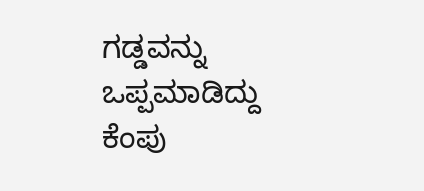ಗಡ್ಡವನ್ನು ಒಪ್ಪಮಾಡಿದ್ದು ಕೆಂಪು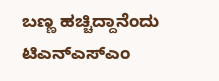ಬಣ್ಣ ಹಚ್ಚಿದ್ದಾನೆಂದು ಟಿಎನ್ಎಸ್ಎಂ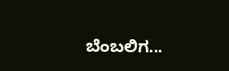ಬೆಂಬಲಿಗ...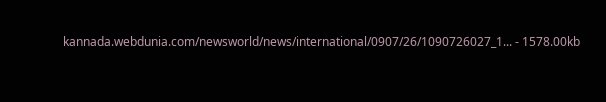kannada.webdunia.com/newsworld/news/international/0907/26/1090726027_1... - 1578.00kb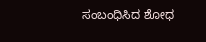ಸಂಬಂಧಿಸಿದ ಶೋಧ